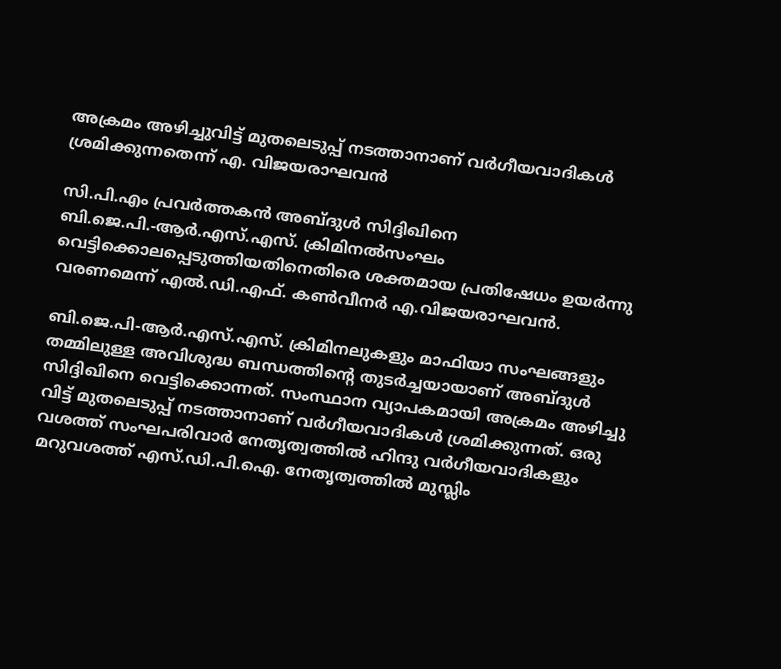അക്രമം അഴിച്ചുവിട്ട് മുതലെടുപ്പ് നടത്താനാണ് വര്‍ഗീയവാദികള്‍ ശ്രമിക്കുന്നതെന്ന് എ. വിജയരാഘവന്‍

സി.പി.എം പ്രവര്‍ത്തകന്‍ അബ്ദുള്‍ സിദ്ദിഖിനെ ബി.ജെ.പി.-ആര്‍.എസ്.എസ്. ക്രിമിനല്‍സംഘം വെട്ടിക്കൊലപ്പെടുത്തിയതിനെതിരെ ശക്തമായ പ്രതിഷേധം ഉയര്‍ന്നു വരണമെന്ന് എല്‍.ഡി.എഫ്. കണ്‍വീനര്‍ എ.വിജയരാഘവന്‍.

ബി.ജെ.പി-ആര്‍.എസ്.എസ്. ക്രിമിനലുകളും മാഫിയാ സംഘങ്ങളും തമ്മിലുള്ള അവിശുദ്ധ ബന്ധത്തിന്റെ തുടര്‍ച്ചയായാണ് അബ്ദുള്‍ സിദ്ദിഖിനെ വെട്ടിക്കൊന്നത്. സംസ്ഥാന വ്യാപകമായി അക്രമം അഴിച്ചു വിട്ട് മുതലെടുപ്പ് നടത്താനാണ് വര്‍ഗീയവാദികള്‍ ശ്രമിക്കുന്നത്. ഒരു വശത്ത് സംഘപരിവാര്‍ നേതൃത്വത്തില്‍ ഹിന്ദു വര്‍ഗീയവാദികളും മറുവശത്ത് എസ്.ഡി.പി.ഐ. നേതൃത്വത്തില്‍ മുസ്ലിം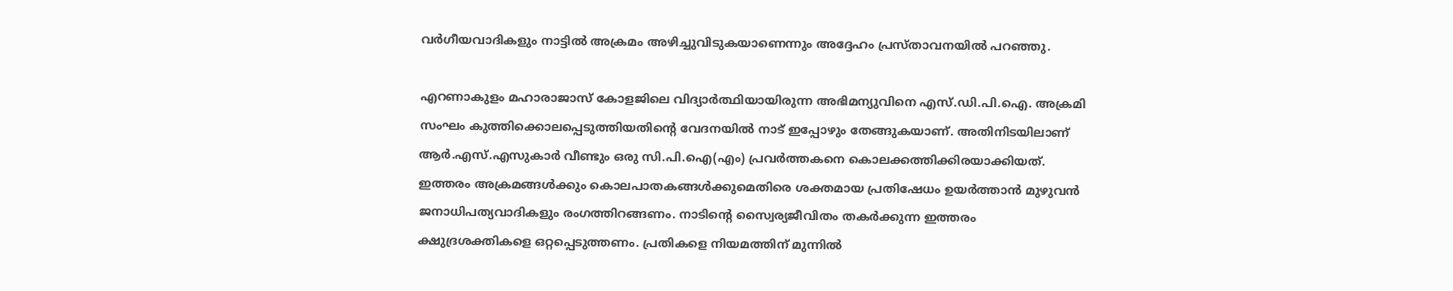വര്‍ഗീയവാദികളും നാട്ടില്‍ അക്രമം അഴിച്ചുവിടുകയാണെന്നും അദ്ദേഹം പ്രസ്താവനയില്‍ പറഞ്ഞു.

എറണാകുളം മഹാരാജാസ് കോളജിലെ വിദ്യാര്‍ത്ഥിയായിരുന്ന അഭിമന്യുവിനെ എസ്.ഡി.പി.ഐ. അക്രമി സംഘം കുത്തിക്കൊലപ്പെടുത്തിയതിന്റെ വേദനയില്‍ നാട് ഇപ്പോഴും തേങ്ങുകയാണ്. അതിനിടയിലാണ് ആര്‍.എസ്.എസുകാര്‍ വീണ്ടും ഒരു സി.പി.ഐ(എം) പ്രവര്‍ത്തകനെ കൊലക്കത്തിക്കിരയാക്കിയത്. ഇത്തരം അക്രമങ്ങള്‍ക്കും കൊലപാതകങ്ങള്‍ക്കുമെതിരെ ശക്തമായ പ്രതിഷേധം ഉയര്‍ത്താന്‍ മുഴുവന്‍ ജനാധിപത്യവാദികളും രംഗത്തിറങ്ങണം. നാടിന്റെ സ്വൈര്യജീവിതം തകര്‍ക്കുന്ന ഇത്തരം ക്ഷുദ്രശക്തികളെ ഒറ്റപ്പെടുത്തണം. പ്രതികളെ നിയമത്തിന് മുന്നില്‍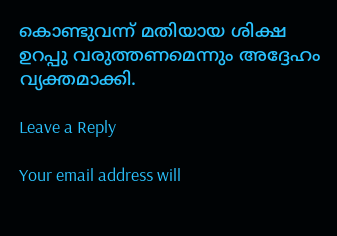കൊണ്ടുവന്ന് മതിയായ ശിക്ഷ ഉറപ്പു വരുത്തണമെന്നും അദ്ദേഹം വ്യക്തമാക്കി.

Leave a Reply

Your email address will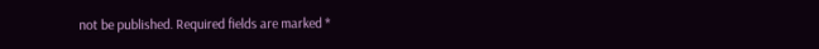not be published. Required fields are marked *